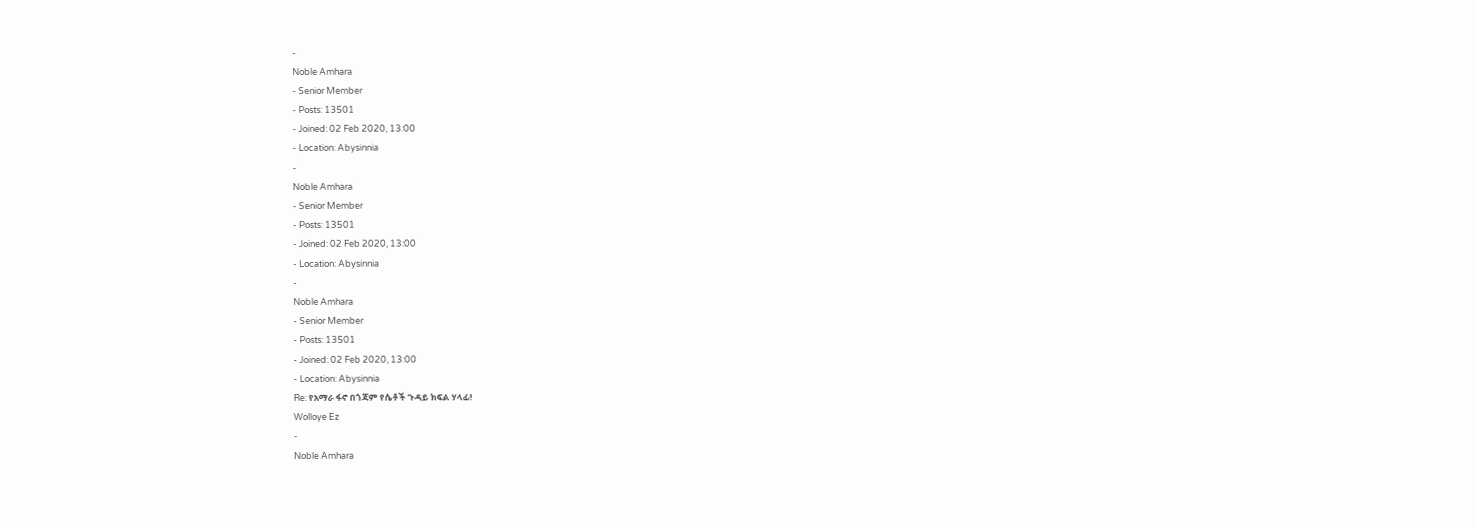-
Noble Amhara
- Senior Member
- Posts: 13501
- Joined: 02 Feb 2020, 13:00
- Location: Abysinnia
-
Noble Amhara
- Senior Member
- Posts: 13501
- Joined: 02 Feb 2020, 13:00
- Location: Abysinnia
-
Noble Amhara
- Senior Member
- Posts: 13501
- Joined: 02 Feb 2020, 13:00
- Location: Abysinnia
Re: የአማራ ፋኖ በጎጃም የሴቶች ጉዳይ ክፍል ሃላፊ!
Wolloye Ez
-
Noble Amhara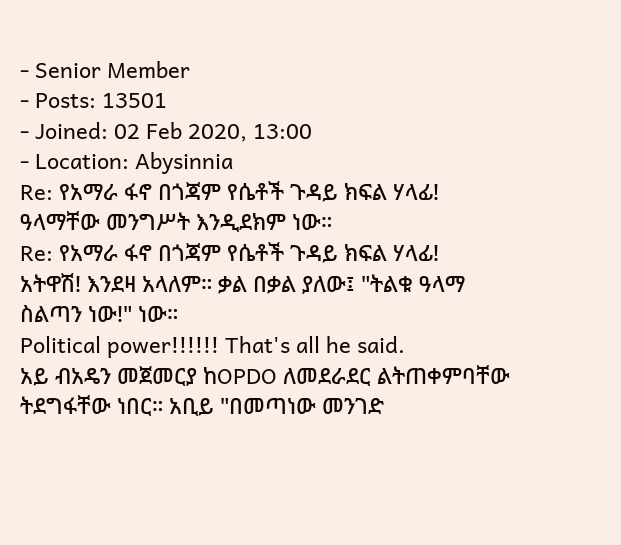- Senior Member
- Posts: 13501
- Joined: 02 Feb 2020, 13:00
- Location: Abysinnia
Re: የአማራ ፋኖ በጎጃም የሴቶች ጉዳይ ክፍል ሃላፊ!
ዓላማቸው መንግሥት እንዲደክም ነው።
Re: የአማራ ፋኖ በጎጃም የሴቶች ጉዳይ ክፍል ሃላፊ!
አትዋሽ! እንደዛ አላለም። ቃል በቃል ያለው፤ "ትልቁ ዓላማ ስልጣን ነው!" ነው።
Political power!!!!!! That's all he said.
አይ ብአዴን መጀመርያ ከOPDO ለመደራደር ልትጠቀምባቸው ትደግፋቸው ነበር። አቢይ "በመጣነው መንገድ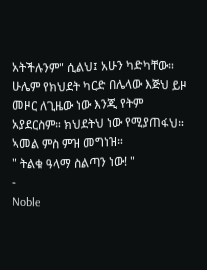አትችሉንም" ሲልህ፤ አሁን ካድካቸው። ሁሌም የክህደት ካርድ በሌላው እጅህ ይዞ መዞር ለጊዜው ነው እንጂ የትም አያደርስም። ክህደትህ ነው የሚያጠፋህ። ኣመል ምስ ምዝ መግነዝ።
" ትልቁ ዓላማ ስልጣን ነው! "
-
Noble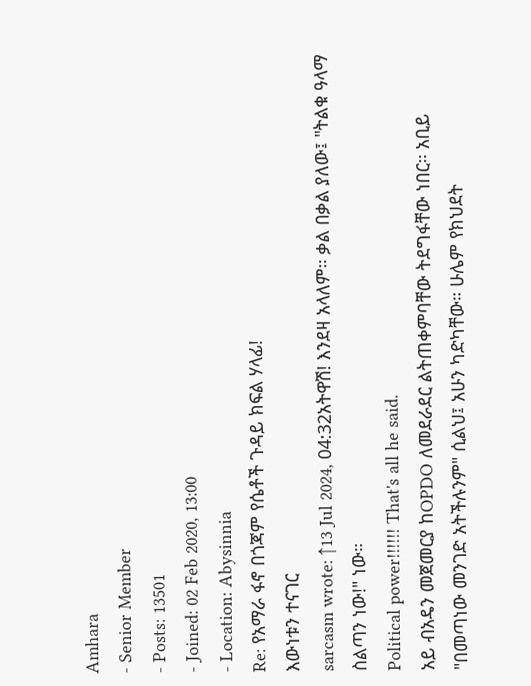Amhara
- Senior Member
- Posts: 13501
- Joined: 02 Feb 2020, 13:00
- Location: Abysinnia
Re: የአማራ ፋኖ በጎጃም የሴቶች ጉዳይ ክፍል ሃላፊ!
እውነቱን ተናገር
sarcasm wrote: ↑13 Jul 2024, 04:32አትዋሽ! እንደዛ አላለም። ቃል በቃል ያለው፤ "ትልቁ ዓላማ ስልጣን ነው!" ነው።
Political power!!!!!! That's all he said.
አይ ብአዴን መጀመርያ ከOPDO ለመደራደር ልትጠቀምባቸው ትደግፋቸው ነበር። አቢይ "በመጣነው መንገድ አትችሉንም" ሲልህ፤ አሁን ካድካቸው። ሁሌም የክህደት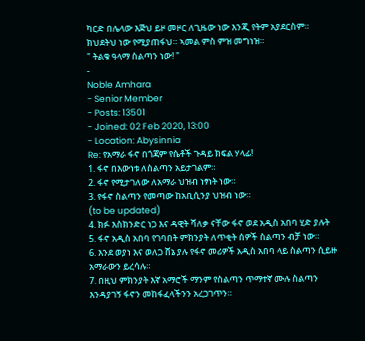ካርድ በሌላው እጅህ ይዞ መዞር ለጊዜው ነው እንጂ የትም አያደርስም። ክህደትህ ነው የሚያጠፋህ። ኣመል ምስ ምዝ መግነዝ።
" ትልቁ ዓላማ ስልጣን ነው! "
-
Noble Amhara
- Senior Member
- Posts: 13501
- Joined: 02 Feb 2020, 13:00
- Location: Abysinnia
Re: የአማራ ፋኖ በጎጃም የሴቶች ጉዳይ ክፍል ሃላፊ!
1. ፋኖ በእውነቱ ለስልጣን አይታገልም።
2. ፋኖ የሚታገለው ለአማራ ህዝብ ነፃነት ነው።
3. የፋኖ ስልጣን የመጣው ከአቢሲንያ ህዝብ ነው።
(to be updated)
4. ክፉ እስክንድር ነጋ እና ዳዊት ሻለቃ ናቸው ፋኖ ወደ አዲስ አበባ ሂድ ያሉት
5. ፋኖ አዲስ አበባ የገባበት ምክንያት ለጥቂት ሰዎች ስልጣን ብቻ ነው።
6. እንደ ወያነ እና ወለጋ ሸኔ ያሉ የፋኖ መሪዎች አዲስ አበባ ላይ ስልጣን ሲይዙ አማራውን ይረሳሉ።
7. በዚህ ምክንያት እኛ አማሮች ማንም የስልጣን ጥማተኛ ሙሉ ስልጣን እንዳያገኝ ፋኖን መከፋፈላችንን አረጋገጥን።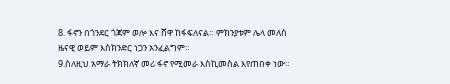8. ፋኖን በጎንደር ጎጃም ወሎ እና ሸዋ ከፋፍለናል። ምክንያቱም ሌላ መለስ ዜናዊ ወይም እስክንድር ነጋን አንፈልግም።
9.ስለዚህ አማራ ትክክለኛ መሪ ፋኖ የሚመራ እስኪመስል እየጠበቀ ነው።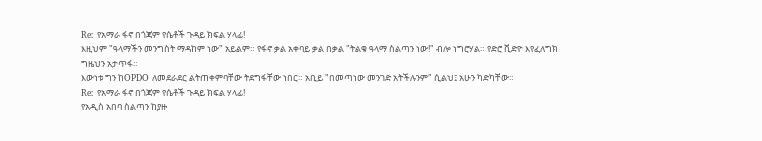Re: የአማራ ፋኖ በጎጃም የሴቶች ጉዳይ ክፍል ሃላፊ!
እዚህም "ዓላማችን መንግስት ማዳከም ነው" አይልም። የፋኖ ቃል አቀባይ ቃል በቃል "ትልቁ ዓላማ ስልጣን ነው!" ብሎ ነግሮሃል። የድሮ ቪድዮ እየፈለግክ ግዜህን አታጥፋ።
እውነቱ ግን ከOPDO ለመደራደር ልትጠቀምባቸው ትደግፋቸው ነበር። አቢይ "በመጣነው መንገድ አትችሉንም" ሲልህ፤ አሁን ካድካቸው።
Re: የአማራ ፋኖ በጎጃም የሴቶች ጉዳይ ክፍል ሃላፊ!
የአዲስ አበባ ስልጣን ከያዙ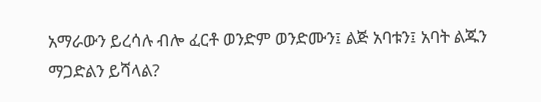አማራውን ይረሳሉ ብሎ ፈርቶ ወንድም ወንድሙን፤ ልጅ አባቱን፤ አባት ልጁን ማጋድልን ይሻላል?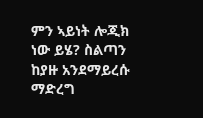ምን ኣይነት ሎጂክ ነው ይሄ? ስልጣን ከያዙ አንደማይረሱ ማድረግ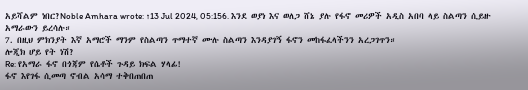አይሻልም ነበር?Noble Amhara wrote: ↑13 Jul 2024, 05:156. እንደ ወያነ እና ወለጋ ሸኔ ያሉ የፋኖ መሪዎች አዲስ አበባ ላይ ስልጣን ሲይዙ አማራውን ይረሳሉ።
7. በዚህ ምክንያት እኛ አማሮች ማንም የስልጣን ጥማተኛ ሙሉ ስልጣን እንዳያገኝ ፋኖን መከፋፈላችንን አረጋገጥን።
ሎጂክ ሆይ የት ነሽ?
Re: የአማራ ፋኖ በጎጃም የሴቶች ጉዳይ ክፍል ሃላፊ!
ፋኖ እየገፋ ሲመጣ ኖብል አሳማ ተቅበጠበጠ